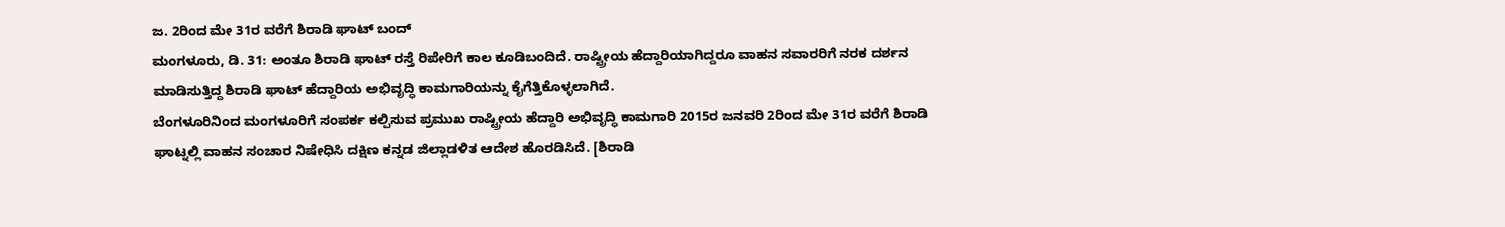ಜ. 2ರಿಂದ ಮೇ 31ರ ವರೆಗೆ ಶಿರಾಡಿ ಘಾಟ್ ಬಂದ್
ಮಂಗಳೂರು, ಡಿ. 31: ಅಂತೂ ಶಿರಾಡಿ ಘಾಟ್ ರಸ್ತೆ ರಿಪೇರಿಗೆ ಕಾಲ ಕೂಡಿಬಂದಿದೆ. ರಾಷ್ಟ್ರೀಯ ಹೆದ್ದಾರಿಯಾಗಿದ್ದರೂ ವಾಹನ ಸವಾರರಿಗೆ ನರಕ ದರ್ಶನ ಮಾಡಿಸುತ್ತಿದ್ದ ಶಿರಾಡಿ ಘಾಟ್ ಹೆದ್ದಾರಿಯ ಅಭಿವೃದ್ಧಿ ಕಾಮಗಾರಿಯನ್ನು ಕೈಗೆತ್ತಿಕೊಳ್ಳಲಾಗಿದೆ.
ಬೆಂಗಳೂರಿನಿಂದ ಮಂಗಳೂರಿಗೆ ಸಂಪರ್ಕ ಕಲ್ಪಿಸುವ ಪ್ರಮುಖ ರಾಷ್ಟ್ರೀಯ ಹೆದ್ದಾರಿ ಅಭಿವೃದ್ಧಿ ಕಾಮಗಾರಿ 2015ರ ಜನವರಿ 2ರಿಂದ ಮೇ 31ರ ವರೆಗೆ ಶಿರಾಡಿ ಘಾಟ್ನಲ್ಲಿ ವಾಹನ ಸಂಚಾರ ನಿಷೇಧಿಸಿ ದಕ್ಷಿಣ ಕನ್ನಡ ಜಿಲ್ಲಾಡಳಿತ ಆದೇಶ ಹೊರಡಿಸಿದೆ. [ಶಿರಾಡಿ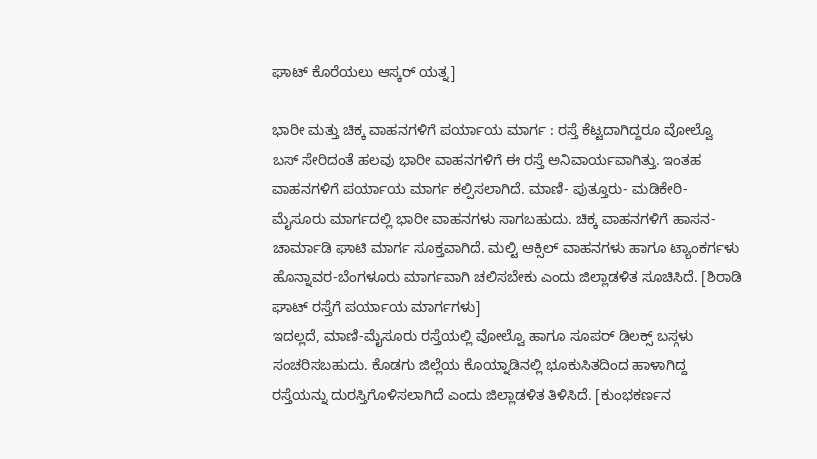ಘಾಟ್ ಕೊರೆಯಲು ಆಸ್ಕರ್ ಯತ್ನ]

ಭಾರೀ ಮತ್ತು ಚಿಕ್ಕ ವಾಹನಗಳಿಗೆ ಪರ್ಯಾಯ ಮಾರ್ಗ : ರಸ್ತೆ ಕೆಟ್ಟದಾಗಿದ್ದರೂ ವೋಲ್ವೊ ಬಸ್ ಸೇರಿದಂತೆ ಹಲವು ಭಾರೀ ವಾಹನಗಳಿಗೆ ಈ ರಸ್ತೆ ಅನಿವಾರ್ಯವಾಗಿತ್ತು. ಇಂತಹ ವಾಹನಗಳಿಗೆ ಪರ್ಯಾಯ ಮಾರ್ಗ ಕಲ್ಪಿಸಲಾಗಿದೆ. ಮಾಣಿ- ಪುತ್ತೂರು- ಮಡಿಕೇರಿ- ಮೈಸೂರು ಮಾರ್ಗದಲ್ಲಿ ಭಾರೀ ವಾಹನಗಳು ಸಾಗಬಹುದು. ಚಿಕ್ಕ ವಾಹನಗಳಿಗೆ ಹಾಸನ- ಚಾರ್ಮಾಡಿ ಘಾಟಿ ಮಾರ್ಗ ಸೂಕ್ತವಾಗಿದೆ. ಮಲ್ಟಿ ಆಕ್ಸಿಲ್ ವಾಹನಗಳು ಹಾಗೂ ಟ್ಯಾಂಕರ್ಗಳು ಹೊನ್ನಾವರ-ಬೆಂಗಳೂರು ಮಾರ್ಗವಾಗಿ ಚಲಿಸಬೇಕು ಎಂದು ಜಿಲ್ಲಾಡಳಿತ ಸೂಚಿಸಿದೆ. [ಶಿರಾಡಿ ಘಾಟ್ ರಸ್ತೆಗೆ ಪರ್ಯಾಯ ಮಾರ್ಗಗಳು]
ಇದಲ್ಲದೆ, ಮಾಣಿ-ಮೈಸೂರು ರಸ್ತೆಯಲ್ಲಿ ವೋಲ್ವೊ ಹಾಗೂ ಸೂಪರ್ ಡಿಲಕ್ಸ್ ಬಸ್ಗಳು ಸಂಚರಿಸಬಹುದು. ಕೊಡಗು ಜಿಲ್ಲೆಯ ಕೊಯ್ನಾಡಿನಲ್ಲಿ ಭೂಕುಸಿತದಿಂದ ಹಾಳಾಗಿದ್ದ ರಸ್ತೆಯನ್ನು ದುರಸ್ತಿಗೊಳಿಸಲಾಗಿದೆ ಎಂದು ಜಿಲ್ಲಾಡಳಿತ ತಿಳಿಸಿದೆ. [ಕುಂಭಕರ್ಣನ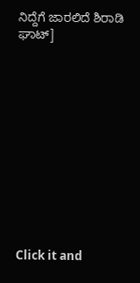ನಿದ್ದೆಗೆ ಜಾರಲಿದೆ ಶಿರಾಡಿ ಘಾಟ್]












Click it and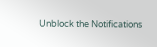Unblock the Notifications